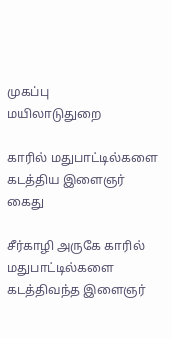முகப்பு
மயிலாடுதுறை

காரில் மதுபாட்டில்களை கடத்திய இளைஞர் கைது

சீர்காழி அருகே காரில் மதுபாட்டில்களை கடத்திவந்த இளைஞர்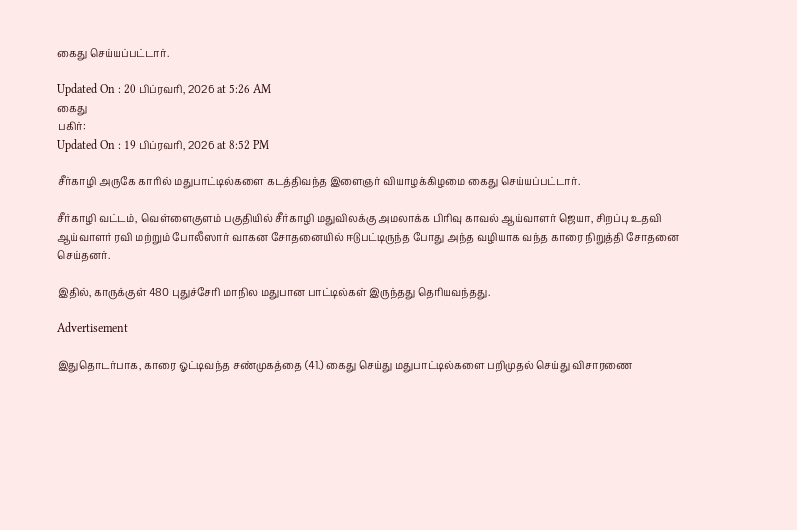கைது செய்யப்பட்டார்.

Updated On : 20 பிப்ரவரி, 2026 at 5:26 AM
கைது
பகிர்:
Updated On : 19 பிப்ரவரி, 2026 at 8:52 PM

சீர்காழி அருகே காரில் மதுபாட்டில்களை கடத்திவந்த இளைஞர் வியாழக்கிழமை கைது செய்யப்பட்டார்.

சீர்காழி வட்டம், வெள்ளைகுளம் பகுதியில் சீர்காழி மதுவிலக்கு அமலாக்க பிரிவு காவல் ஆய்வாளர் ஜெயா, சிறப்பு உதவி ஆய்வாளர் ரவி மற்றும் போலீஸார் வாகன சோதனையில் ஈடுபட்டிருந்த போது அந்த வழியாக வந்த காரை நிறுத்தி சோதனை செய்தனர்.

இதில், காருக்குள் 480 புதுச்சேரி மாநில மதுபான பாட்டில்கள் இருந்தது தெரியவந்தது.

Advertisement

இதுதொடர்பாக, காரை ஓட்டிவந்த சண்முகத்தை (41.) கைது செய்து மதுபாட்டில்களை பறிமுதல் செய்து விசாரணை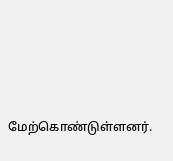மேற்கொண்டுள்ளனர்.